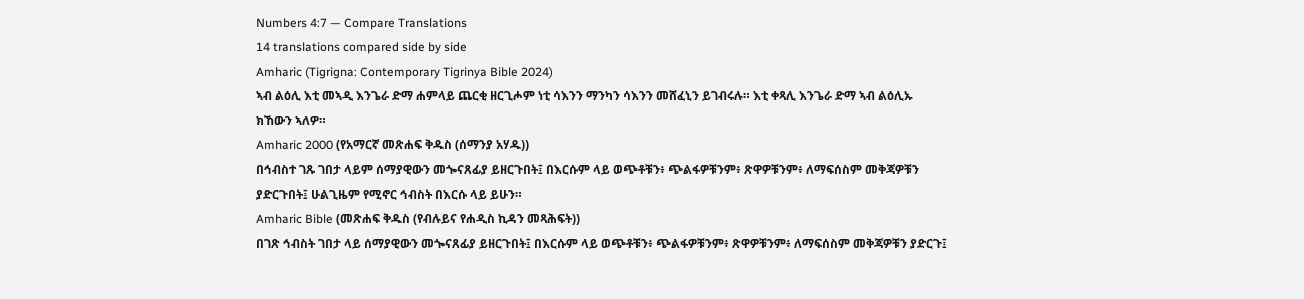Numbers 4:7 — Compare Translations
14 translations compared side by side
Amharic (Tigrigna: Contemporary Tigrinya Bible 2024)
ኣብ ልዕሊ እቲ መኣዲ እንጌራ ድማ ሐምላይ ጨርቂ ዘርጊሖም ነቲ ሳእንን ማንካን ሳእንን መሸፈኒን ይገብሩሉ። እቲ ቀጻሊ እንጌራ ድማ ኣብ ልዕሊኡ ክኸውን ኣለዎ።
Amharic 2000 (የአማርኛ መጽሐፍ ቅዱስ (ሰማንያ አሃዱ))
በኅብስተ ገጹ ገበታ ላይም ሰማያዊውን መጐናጸፊያ ይዘርጉበት፤ በእርሱም ላይ ወጭቶቹን፥ ጭልፋዎቹንም፥ ጽዋዎቹንም፥ ለማፍሰስም መቅጃዎቹን ያድርጉበት፤ ሁልጊዜም የሚኖር ኅብስት በእርሱ ላይ ይሁን።
Amharic Bible (መጽሐፍ ቅዱስ (የብሉይና የሐዲስ ኪዳን መጻሕፍት))
በገጽ ኅብስት ገበታ ላይ ሰማያዊውን መጐናጸፊያ ይዘርጉበት፤ በእርሱም ላይ ወጭቶቹን፥ ጭልፋዎቹንም፥ ጽዋዎቹንም፥ ለማፍሰስም መቅጃዎቹን ያድርጉ፤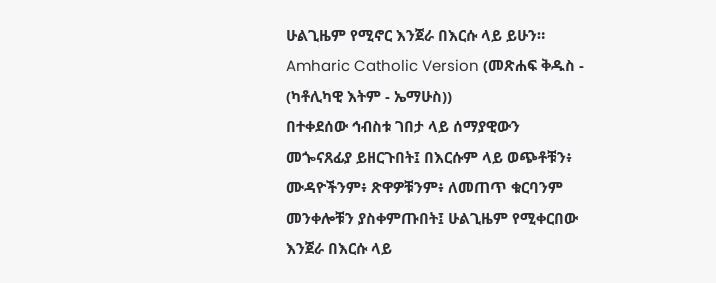ሁልጊዜም የሚኖር እንጀራ በእርሱ ላይ ይሁን።
Amharic Catholic Version (መጽሐፍ ቅዱስ - (ካቶሊካዊ እትም - ኤማሁስ))
በተቀደሰው ኅብስቱ ገበታ ላይ ሰማያዊውን መጐናጸፊያ ይዘርጉበት፤ በእርሱም ላይ ወጭቶቹን፥ ሙዳዮችንም፥ ጽዋዎቹንም፥ ለመጠጥ ቁርባንም መንቀሎቹን ያስቀምጡበት፤ ሁልጊዜም የሚቀርበው እንጀራ በእርሱ ላይ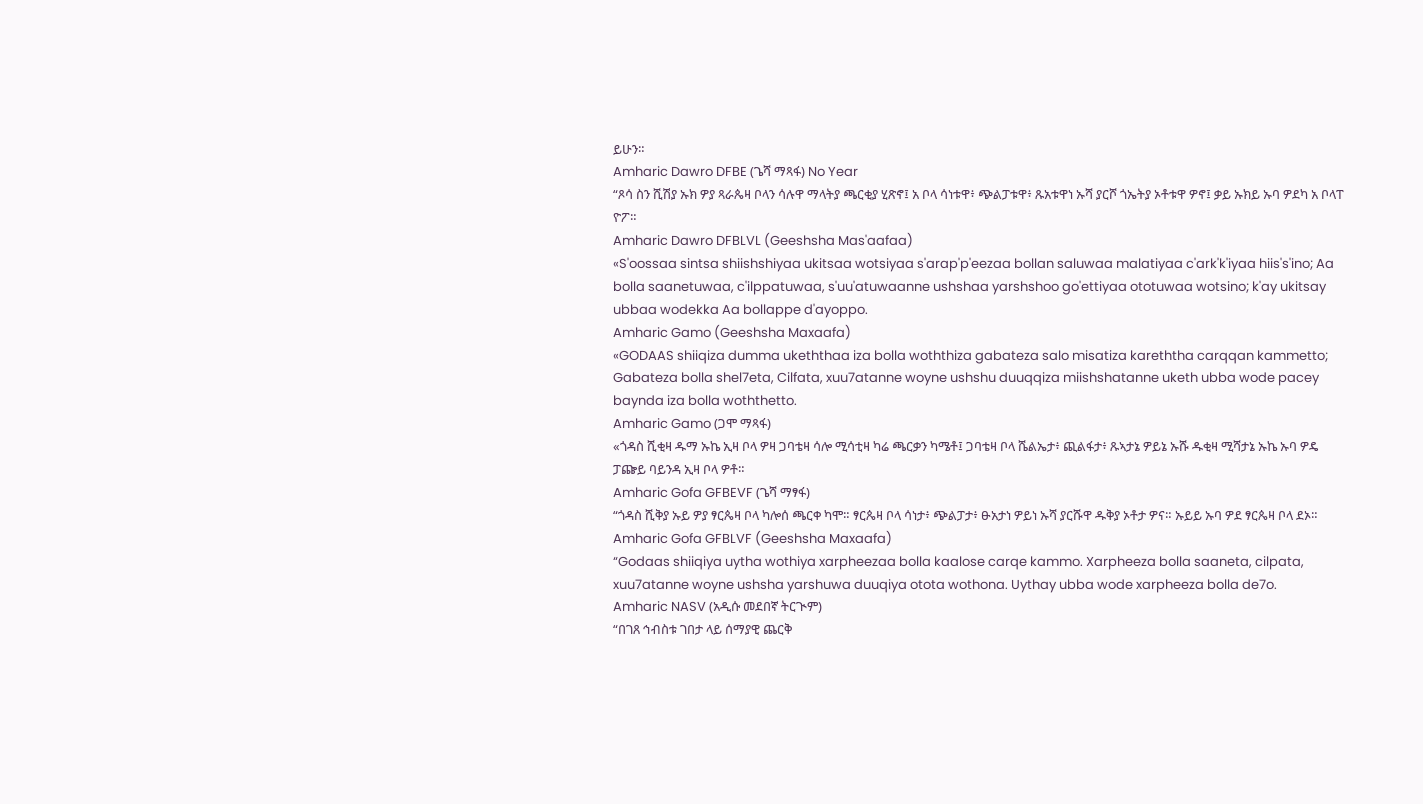ይሁን።
Amharic Dawro DFBE (ጌሻ ማጻፋ) No Year
“ጾሳ ስን ሺሽያ ኡክ ዎያ ጻራጴዛ ቦላን ሳሉዋ ማላትያ ጫርቂያ ሂጽኖ፤ አ ቦላ ሳነቱዋ፥ ጭልፓቱዋ፥ ጹአቱዋነ ኡሻ ያርሾ ጎኤትያ ኦቶቱዋ ዎኖ፤ ቃይ ኡክይ ኡባ ዎደካ አ ቦላፐ ዮፖ።
Amharic Dawro DFBLVL (Geeshsha Mas'aafaa)
«S'oossaa sintsa shiishshiyaa ukitsaa wotsiyaa s'arap'p'eezaa bollan saluwaa malatiyaa c'ark'k'iyaa hiis's'ino; Aa bolla saanetuwaa, c'ilppatuwaa, s'uu'atuwaanne ushshaa yarshshoo go'ettiyaa ototuwaa wotsino; k'ay ukitsay ubbaa wodekka Aa bollappe d'ayoppo.
Amharic Gamo (Geeshsha Maxaafa)
«GODAAS shiiqiza dumma ukeththaa iza bolla woththiza gabateza salo misatiza kareththa carqqan kammetto; Gabateza bolla shel7eta, Cilfata, xuu7atanne woyne ushshu duuqqiza miishshatanne uketh ubba wode pacey baynda iza bolla woththetto.
Amharic Gamo (ጋሞ ማጻፋ)
«ጎዳስ ሺቂዛ ዱማ ኡኬ ኢዛ ቦላ ዎዛ ጋባቴዛ ሳሎ ሚሳቲዛ ካሬ ጫርቃን ካሜቶ፤ ጋባቴዛ ቦላ ሼልኤታ፥ ጪልፋታ፥ ጹኣታኔ ዎይኔ ኡሹ ዱቂዛ ሚሻታኔ ኡኬ ኡባ ዎዴ ፓጬይ ባይንዳ ኢዛ ቦላ ዎቶ።
Amharic Gofa GFBEVF (ጌሻ ማፃፋ)
“ጎዳስ ሺቅያ ኡይ ዎያ ፃርጴዛ ቦላ ካሎሰ ጫርቀ ካሞ። ፃርጴዛ ቦላ ሳነታ፥ ጭልፓታ፥ ፁአታነ ዎይነ ኡሻ ያርሹዋ ዱቅያ ኦቶታ ዎና። ኡይይ ኡባ ዎደ ፃርጴዛ ቦላ ደኦ።
Amharic Gofa GFBLVF (Geeshsha Maxaafa)
“Godaas shiiqiya uytha wothiya xarpheezaa bolla kaalose carqe kammo. Xarpheeza bolla saaneta, cilpata, xuu7atanne woyne ushsha yarshuwa duuqiya otota wothona. Uythay ubba wode xarpheeza bolla de7o.
Amharic NASV (አዲሱ መደበኛ ትርጒም)
“በገጸ ኅብስቱ ገበታ ላይ ሰማያዊ ጨርቅ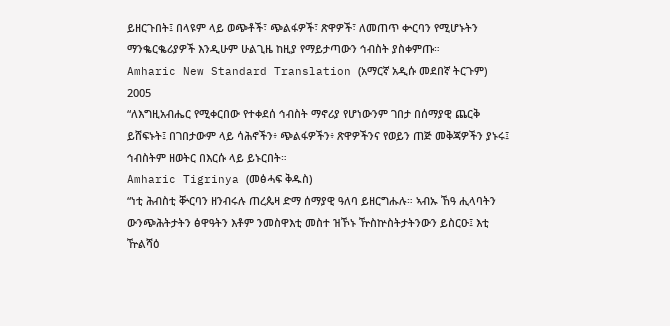ይዘርጉበት፤ በላዩም ላይ ወጭቶች፣ ጭልፋዎች፣ ጽዋዎች፣ ለመጠጥ ቍርባን የሚሆኑትን ማንቈርቈሪያዎች እንዲሁም ሁልጊዜ ከዚያ የማይታጣውን ኅብስት ያስቀምጡ።
Amharic New Standard Translation (አማርኛ አዲሱ መደበኛ ትርጉም) 2005
“ለእግዚአብሔር የሚቀርበው የተቀደሰ ኅብስት ማኖሪያ የሆነውንም ገበታ በሰማያዊ ጨርቅ ይሸፍኑት፤ በገበታውም ላይ ሳሕኖችን፥ ጭልፋዎችን፥ ጽዋዎችንና የወይን ጠጅ መቅጃዎችን ያኑሩ፤ ኅብስትም ዘወትር በእርሱ ላይ ይኑርበት።
Amharic Tigrinya (መፅሓፍ ቅዱስ)
“ነቲ ሕብስቲ ቝርባን ዘንብሩሉ ጠረጴዛ ድማ ሰማያዊ ዓለባ ይዘርግሑሉ። ኣብኡ ኸዓ ሒላባትን ውንጭሕትታትን ፅዋዓትን እቶም ንመስዋእቲ መስተ ዝኾኑ ዅስኵስትታትንውን ይስርዑ፤ እቲ ዅልሻዕ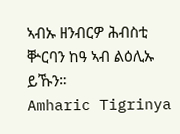ኣብኡ ዘንብርዎ ሕብስቲ ቝርባን ከዓ ኣብ ልዕሊኡ ይኹን።
Amharic Tigrinya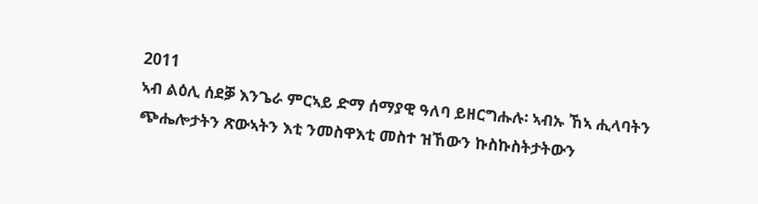2011
ኣብ ልዕሊ ሰደቓ እንጌራ ምርኣይ ድማ ሰማያዊ ዓለባ ይዘርግሑሉ፡ ኣብኡ ኸኣ ሒላባትን ጭሔሎታትን ጽውኣትን እቲ ንመስዋእቲ መስተ ዝኸውን ኩስኩስትታትውን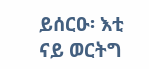ይሰርዑ፡ እቲ ናይ ወርትግ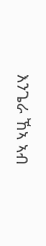እንጌራ ኸኣ ኣብ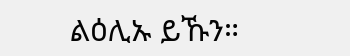ልዕሊኡ ይኹን።